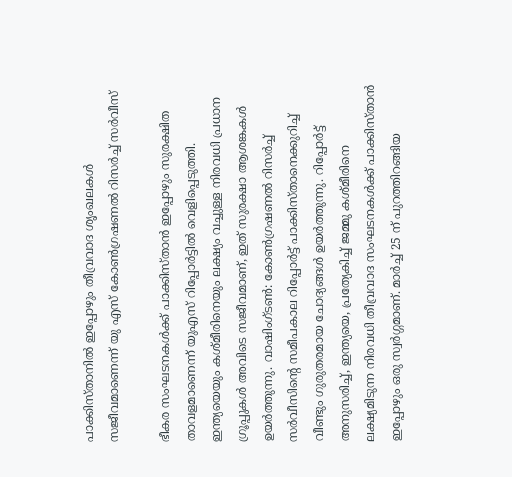പാക്കിസ്താനിൽ ഇപ്പോഴും തീവ്രവാദ ശൃംഖലകൾ സജീവമാണെന്ന് യു എസ് കോൺഗ്രഷണൽ റിസർച്ച് സർവീസ്

ഭീകര സംഘടനകൾക്ക് പാക്കിസ്താൻ ഇപ്പോഴും സുരക്ഷിത താവളമാണെന്ന് യുഎസ് റിപ്പോർട്ടില്‍ വെളിപ്പെടുത്തി. ഇന്ത്യയെയും കശ്മീരിനെയും ലക്ഷ്യം വച്ചുള്ള നിരവധി പ്രധാന ഗ്രൂപ്പുകൾ അവിടെ സജീവമാണ്, ഇത് സുരക്ഷാ ആശങ്കകൾ ഉയർത്തുന്നു. വാഷിംഗ്ടണ്‍: കോൺഗ്രഷണൽ റിസർച്ച് സർവീസിന്റെ സമീപകാല റിപ്പോർട്ട് പാക്കിസ്താനെക്കുറിച്ച് വീണ്ടും ഗുരുതരമായ ചോദ്യങ്ങൾ ഉയർത്തുന്നു. റിപ്പോർട്ട് അനുസരിച്ച്, ഇന്ത്യയെ, പ്രത്യേകിച്ച് ജമ്മു കശ്മീരിനെ ലക്ഷ്യമിടുന്ന നിരവധി തീവ്രവാദ സംഘടനകൾക്ക് പാക്കിസ്താൻ ഇപ്പോഴും ഒരു സ്വർഗ്ഗമാണ്. മാർച്ച് 25 ന് പുറത്തിറങ്ങിയ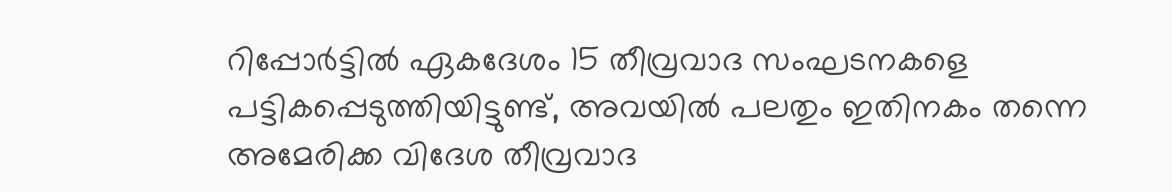റിപ്പോർട്ടിൽ ഏകദേശം 15 തീവ്രവാദ സംഘടനകളെ പട്ടികപ്പെടുത്തിയിട്ടുണ്ട്, അവയിൽ പലതും ഇതിനകം തന്നെ അമേരിക്ക വിദേശ തീവ്രവാദ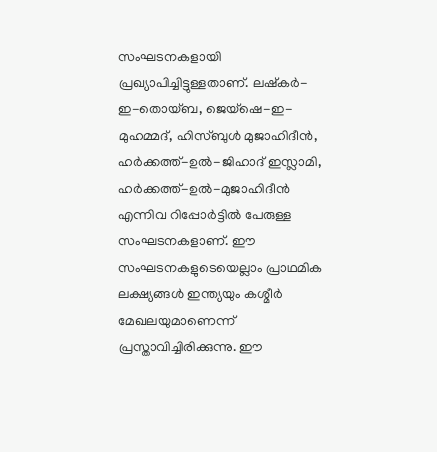സംഘടനകളായി പ്രഖ്യാപിച്ചിട്ടുള്ളതാണ്. ലഷ്‌കർ-ഇ-തൊയ്ബ, ജെയ്‌ഷെ-ഇ-മുഹമ്മദ്, ഹിസ്ബുൾ മുജാഹിദീൻ, ഹർക്കത്ത്-ഉൽ-ജിഹാദ് ഇസ്ലാമി, ഹർക്കത്ത്-ഉൽ-മുജാഹിദീൻ എന്നിവ റിപ്പോർട്ടിൽ പേരുള്ള സംഘടനകളാണ്. ഈ സംഘടനകളുടെയെല്ലാം പ്രാഥമിക ലക്ഷ്യങ്ങൾ ഇന്ത്യയും കശ്മീർ മേഖലയുമാണെന്ന് പ്രസ്താവിച്ചിരിക്കുന്നു. ഈ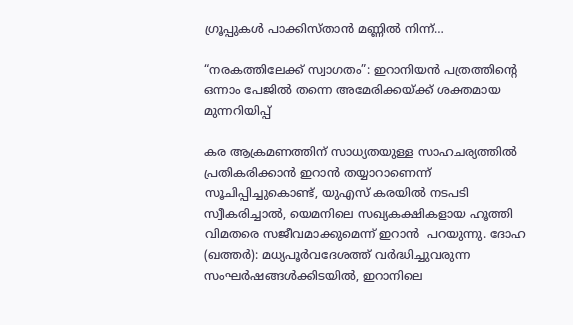ഗ്രൂപ്പുകൾ പാക്കിസ്താൻ മണ്ണിൽ നിന്ന്…

“നരകത്തിലേക്ക് സ്വാഗതം”: ഇറാനിയൻ പത്രത്തിന്റെ ഒന്നാം പേജില്‍ തന്നെ അമേരിക്കയ്ക്ക് ശക്തമായ മുന്നറിയിപ്പ്

കര ആക്രമണത്തിന് സാധ്യതയുള്ള സാഹചര്യത്തിൽ പ്രതികരിക്കാൻ ഇറാൻ തയ്യാറാണെന്ന് സൂചിപ്പിച്ചുകൊണ്ട്, യുഎസ് കരയിൽ നടപടി സ്വീകരിച്ചാൽ, യെമനിലെ സഖ്യകക്ഷികളായ ഹൂത്തി വിമതരെ സജീവമാക്കുമെന്ന് ഇറാൻ  പറയുന്നു. ദോഹ (ഖത്തര്‍): മധ്യപൂർവദേശത്ത് വർദ്ധിച്ചുവരുന്ന സംഘർഷങ്ങൾക്കിടയിൽ, ഇറാനിലെ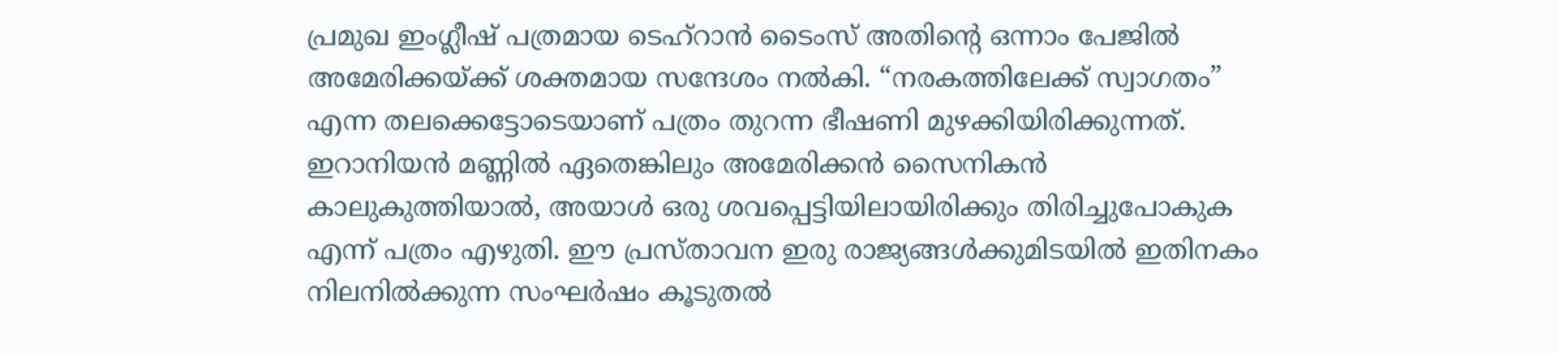പ്രമുഖ ഇംഗ്ലീഷ് പത്രമായ ടെഹ്‌റാൻ ടൈംസ് അതിന്റെ ഒന്നാം പേജിൽ അമേരിക്കയ്ക്ക് ശക്തമായ സന്ദേശം നൽകി. “നരകത്തിലേക്ക് സ്വാഗതം” എന്ന തലക്കെട്ടോടെയാണ് പത്രം തുറന്ന ഭീഷണി മുഴക്കിയിരിക്കുന്നത്. ഇറാനിയൻ മണ്ണിൽ ഏതെങ്കിലും അമേരിക്കൻ സൈനികൻ കാലുകുത്തിയാൽ, അയാൾ ഒരു ശവപ്പെട്ടിയിലായിരിക്കും തിരിച്ചുപോകുക എന്ന് പത്രം എഴുതി. ഈ പ്രസ്താവന ഇരു രാജ്യങ്ങൾക്കുമിടയിൽ ഇതിനകം നിലനിൽക്കുന്ന സംഘർഷം കൂടുതൽ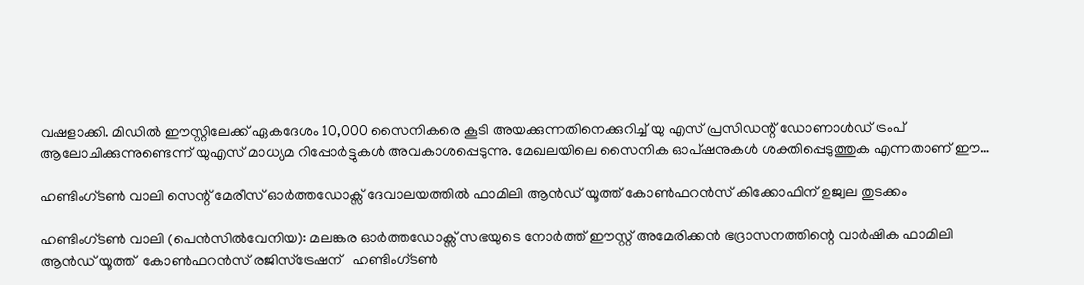വഷളാക്കി. മിഡിൽ ഈസ്റ്റിലേക്ക് ഏകദേശം 10,000 സൈനികരെ കൂടി അയക്കുന്നതിനെക്കുറിച്ച് യു എസ് പ്രസിഡന്റ് ഡോണാള്‍ഡ് ട്രം‌പ് ആലോചിക്കുന്നുണ്ടെന്ന് യുഎസ് മാധ്യമ റിപ്പോർട്ടുകൾ അവകാശപ്പെടുന്നു. മേഖലയിലെ സൈനിക ഓപ്ഷനുകൾ ശക്തിപ്പെടുത്തുക എന്നതാണ് ഈ…

ഹണ്ടിംഗ്ടൺ വാലി സെന്റ് മേരീസ് ഓർത്തഡോക്സ് ദേവാലയത്തിൽ ഫാമിലി ആൻഡ് യൂത്ത് കോൺഫറൻസ് കിക്കോഫിന് ഉജ്വല തുടക്കം

ഹണ്ടിംഗ്ടൺ വാലി (പെൻസിൽവേനിയ): മലങ്കര ഓർത്തഡോക്സ് സഭയുടെ നോർത്ത് ഈസ്റ്റ് അമേരിക്കൻ ഭദ്രാസനത്തിന്റെ വാർഷിക ഫാമിലി ആൻഡ് യൂത്ത്  കോൺഫറൻസ് രജിസ്ട്രേഷന്   ഹണ്ടിംഗ്ടൺ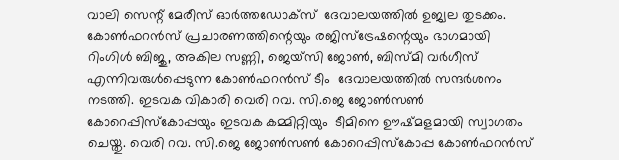വാലി സെന്റ് മേരീസ് ഓർത്തഡോക്സ്  ദേവാലയത്തിൽ ഉജ്വല തുടക്കം. കോൺഫറൻസ് പ്രചാരണത്തിന്റെയും രജിസ്ട്രേഷന്റെയും ഭാഗമായി  റിംഗിൾ ബിജു, അകില സണ്ണി, ജെയ്‌സി ജോൺ, ബിസ്മി വർഗീസ് എന്നിവരുൾപ്പെടുന്ന കോൺഫറൻസ് ടീം  ദേവാലയത്തിൽ സന്ദർശനം നടത്തി. ഇടവക വികാരി വെരി റവ. സി.ജെ ജോൺസൺ കോറെപ്പിസ്കോപ്പയും ഇടവക കമ്മിറ്റിയും  ടീമിനെ ഊഷ്മളമായി സ്വാഗതം ചെയ്തു. വെരി റവ. സി.ജെ ജോൺസൺ കോറെപ്പിസ്കോപ്പ കോൺഫറൻസ്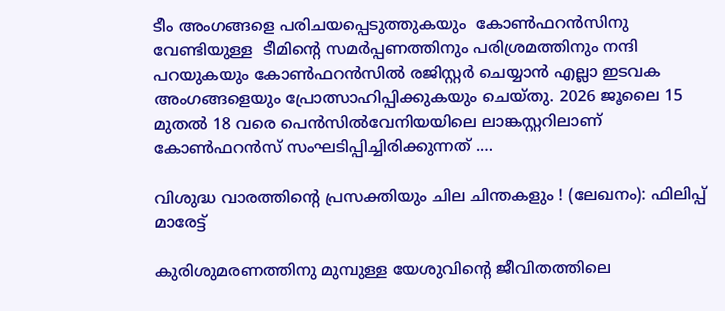ടീം അംഗങ്ങളെ പരിചയപ്പെടുത്തുകയും  കോൺഫറൻസിനു വേണ്ടിയുള്ള  ടീമിന്റെ സമർപ്പണത്തിനും പരിശ്രമത്തിനും നന്ദി പറയുകയും കോൺഫറൻസിൽ രജിസ്റ്റർ ചെയ്യാൻ എല്ലാ ഇടവക അംഗങ്ങളെയും പ്രോത്സാഹിപ്പിക്കുകയും ചെയ്തു. 2026 ജൂലൈ 15 മുതൽ 18 വരെ പെൻസിൽവേനിയയിലെ ലാങ്കസ്റ്ററിലാണ്   കോൺഫറൻസ് സംഘടിപ്പിച്ചിരിക്കുന്നത് .…

വിശുദ്ധ വാരത്തിൻ്റെ പ്രസക്തിയും ചില ചിന്തകളും ! (ലേഖനം): ഫിലിപ്പ് മാരേട്ട്

കുരിശുമരണത്തിനു മുമ്പുള്ള യേശുവിൻ്റെ ജീവിതത്തിലെ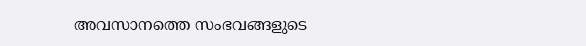അവസാനത്തെ സംഭവങ്ങളുടെ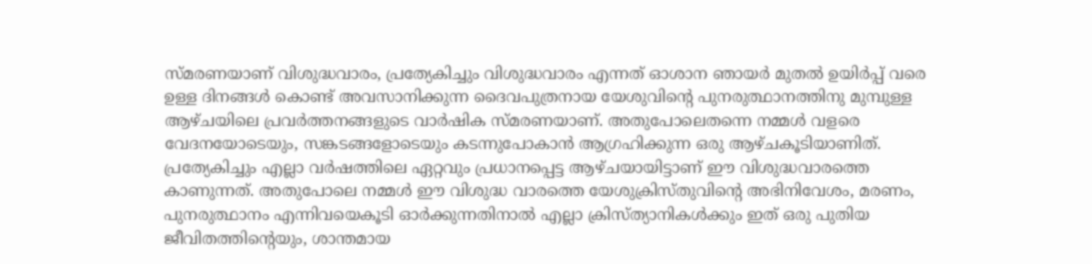സ്മരണയാണ് വിശുദ്ധവാരം, പ്രത്യേകിച്ചും വിശുദ്ധവാരം എന്നത് ഓശാന ഞായർ മുതൽ ഉയിർപ്പ് വരെ ഉള്ള ദിനങ്ങൾ കൊണ്ട് അവസാനിക്കുന്ന ദൈവപുത്രനായ യേശുവിൻ്റെ പുനരുത്ഥാനത്തിനു മുമ്പുള്ള ആഴ്‌ചയിലെ പ്രവർത്തനങ്ങളുടെ വാർഷിക സ്മരണയാണ്. അതുപോലെതന്നെ നമ്മൾ വളരെ വേദനയോടെയും, സങ്കടങ്ങളോടെയും കടന്നുപോകാൻ ആഗ്രഹിക്കുന്ന ഒരു ആഴ്ചകൂടിയാണിത്. പ്രത്യേകിച്ചും എല്ലാ വർഷത്തിലെ ഏറ്റവും പ്രധാനപ്പെട്ട ആഴ്ചയായിട്ടാണ് ഈ വിശുദ്ധവാരത്തെ കാണുന്നത്. അതുപോലെ നമ്മൾ ഈ വിശുദ്ധ വാരത്തെ യേശുക്രിസ്തുവിൻ്റെ അഭിനിവേശം, മരണം, പുനരുത്ഥാനം എന്നിവയെകൂടി ഓർക്കുന്നതിനാൽ എല്ലാ ക്രിസ്ത്യാനികൾക്കും ഇത് ഒരു പുതിയ ജീവിതത്തിൻ്റെയും, ശാന്തമായ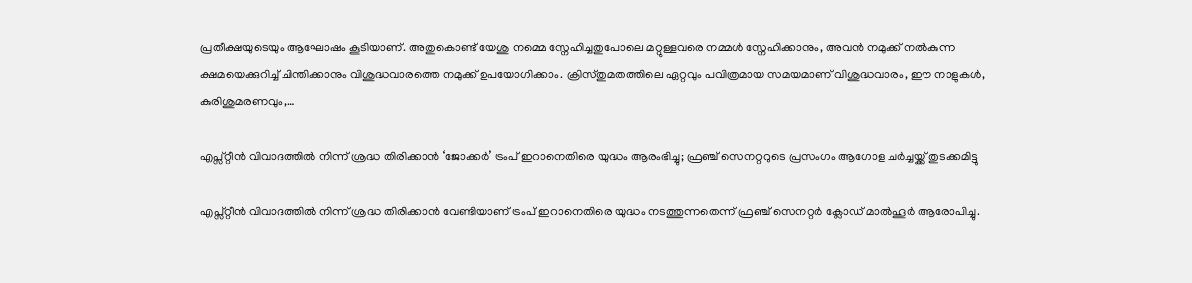പ്രതീക്ഷയുടെയും ആഘോഷം കൂടിയാണ്. അതുകൊണ്ട് യേശു നമ്മെ സ്നേഹിച്ചതുപോലെ മറ്റുള്ളവരെ നമ്മൾ സ്നേഹിക്കാനും, അവൻ നമുക്ക് നൽകുന്ന ക്ഷമയെക്കുറിച്ച് ചിന്തിക്കാനും വിശുദ്ധവാരത്തെ നമുക്ക് ഉപയോഗിക്കാം. ക്രിസ്തുമതത്തിലെ ഏറ്റവും പവിത്രമായ സമയമാണ് വിശുദ്ധവാരം, ഈ നാളുകൾ, കുരിശുമരണവും,…

എപ്സ്റ്റീൻ വിവാദത്തില്‍ നിന്ന് ശ്രദ്ധ തിരിക്കാൻ ‘ജോക്കർ’ ട്രംപ് ഇറാനെതിരെ യുദ്ധം ആരംഭിച്ചു; ഫ്രഞ്ച് സെനറ്ററുടെ പ്രസംഗം ആഗോള ചർച്ചയ്ക്ക് തുടക്കമിട്ടു

എപ്സ്റ്റീൻ വിവാദത്തിൽ നിന്ന് ശ്രദ്ധ തിരിക്കാൻ വേണ്ടിയാണ് ട്രംപ് ഇറാനെതിരെ യുദ്ധം നടത്തുന്നതെന്ന് ഫ്രഞ്ച് സെനറ്റർ ക്ലോഡ് മാൽഹൂർ ആരോപിച്ചു.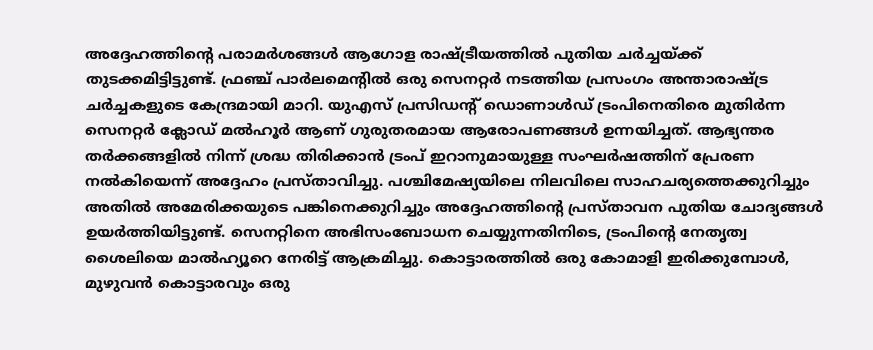അദ്ദേഹത്തിന്റെ പരാമർശങ്ങൾ ആഗോള രാഷ്ട്രീയത്തിൽ പുതിയ ചർച്ചയ്ക്ക് തുടക്കമിട്ടിട്ടുണ്ട്. ഫ്രഞ്ച് പാർലമെന്റിൽ ഒരു സെനറ്റർ നടത്തിയ പ്രസംഗം അന്താരാഷ്ട്ര ചർച്ചകളുടെ കേന്ദ്രമായി മാറി. യുഎസ് പ്രസിഡന്റ് ഡൊണാൾഡ് ട്രംപിനെതിരെ മുതിർന്ന സെനറ്റർ ക്ലോഡ് മൽഹൂർ ആണ് ഗുരുതരമായ ആരോപണങ്ങൾ ഉന്നയിച്ചത്. ആഭ്യന്തര തർക്കങ്ങളിൽ നിന്ന് ശ്രദ്ധ തിരിക്കാൻ ട്രംപ് ഇറാനുമായുള്ള സംഘർഷത്തിന് പ്രേരണ നൽകിയെന്ന് അദ്ദേഹം പ്രസ്താവിച്ചു. പശ്ചിമേഷ്യയിലെ നിലവിലെ സാഹചര്യത്തെക്കുറിച്ചും അതിൽ അമേരിക്കയുടെ പങ്കിനെക്കുറിച്ചും അദ്ദേഹത്തിന്റെ പ്രസ്താവന പുതിയ ചോദ്യങ്ങൾ ഉയർത്തിയിട്ടുണ്ട്. സെനറ്റിനെ അഭിസംബോധന ചെയ്യുന്നതിനിടെ, ട്രംപിന്റെ നേതൃത്വ ശൈലിയെ മാൽഹ്യൂറെ നേരിട്ട് ആക്രമിച്ചു. കൊട്ടാരത്തിൽ ഒരു കോമാളി ഇരിക്കുമ്പോൾ, മുഴുവൻ കൊട്ടാരവും ഒരു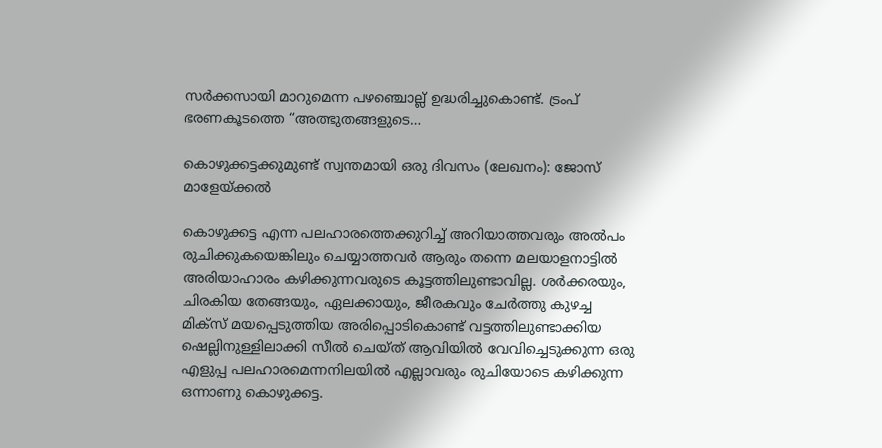സർക്കസായി മാറുമെന്ന പഴഞ്ചൊല്ല് ഉദ്ധരിച്ചുകൊണ്ട്. ട്രംപ് ഭരണകൂടത്തെ “അത്ഭുതങ്ങളുടെ…

കൊഴുക്കട്ടക്കുമുണ്ട് സ്വന്തമായി ഒരു ദിവസം (ലേഖനം): ജോസ് മാളേയ്ക്കല്‍

കൊഴുക്കട്ട എന്ന പലഹാരത്തെക്കുറിച്ച് അറിയാത്തവരും അല്‍പം രുചിക്കുകയെങ്കിലും ചെയ്യാത്തവര്‍ ആരും തന്നെ മലയാളനാട്ടില്‍ അരിയാഹാരം കഴിക്കുന്നവരുടെ കൂട്ടത്തിലുണ്ടാവില്ല. ശര്‍ക്കരയും, ചിരകിയ തേങ്ങയും, ഏലക്കായും, ജീരകവും ചേര്‍ത്തു കുഴച്ച മിക്സ് മയപ്പെടുത്തിയ അരിപ്പൊടികൊണ്ട് വട്ടത്തിലുണ്ടാക്കിയ ഷെല്ലിനുള്ളിലാക്കി സീല്‍ ചെയ്ത് ആവിയില്‍ വേവിച്ചെടുക്കുന്ന ഒരു എളുപ്പ പലഹാരമെന്നനിലയില്‍ എല്ലാവരും രുചിയോടെ കഴിക്കുന്ന ഒന്നാണു കൊഴുക്കട്ട.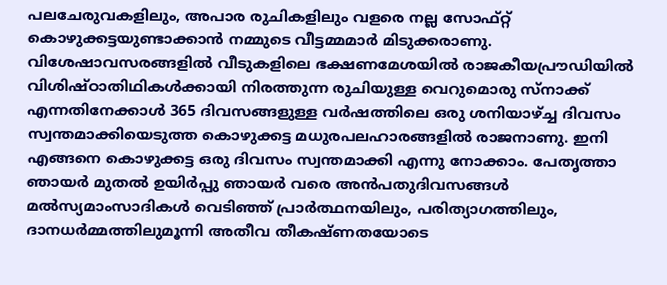പലചേരുവകളിലും, അപാര രുചികളിലും വളരെ നല്ല സോഫ്റ്റ് കൊഴുക്കട്ടയുണ്ടാക്കാന്‍ നമ്മുടെ വീട്ടമ്മമാര്‍ മിടുക്കരാണു. വിശേഷാവസരങ്ങളില്‍ വീടുകളിലെ ഭക്ഷണമേശയില്‍ രാജകീയപ്രൗഡിയില്‍ വിശിഷ്ഠാതിഥികള്‍ക്കായി നിരത്തുന്ന രുചിയുള്ള വെറുമൊരു സ്നാക്ക് എന്നതിനേക്കാള്‍ 365 ദിവസങ്ങളുള്ള വര്‍ഷത്തിലെ ഒരു ശനിയാഴ്ച്ച ദിവസം സ്വന്തമാക്കിയെടുത്ത കൊഴുക്കട്ട മധുരപലഹാരങ്ങളില്‍ രാജനാണു. ഇനി എങ്ങനെ കൊഴുക്കട്ട ഒരു ദിവസം സ്വന്തമാക്കി എന്നു നോക്കാം. പേതൃത്താ ഞായര്‍ മുതല്‍ ഉയിര്‍പ്പു ഞായര്‍ വരെ അന്‍പതുദിവസങ്ങള്‍ മല്‍സ്യമാംസാദികള്‍ വെടിഞ്ഞ് പ്രാര്‍ത്ഥനയിലും, പരിത്യാഗത്തിലും, ദാനധര്‍മ്മത്തിലുമൂന്നി അതീവ തീകഷ്ണതയോടെ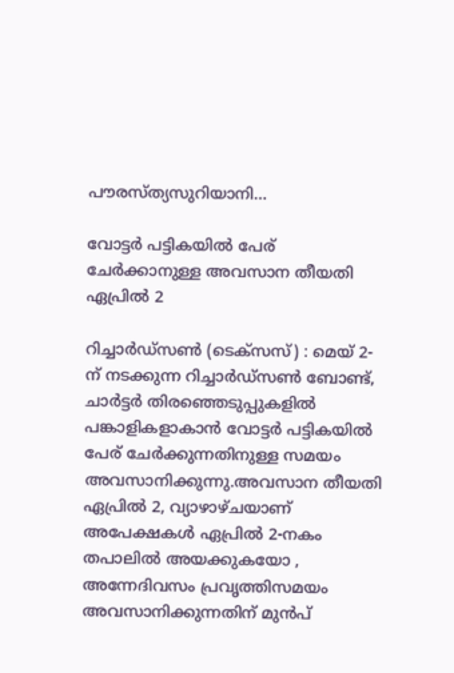പൗരസ്ത്യസുറിയാനി…

വോട്ടർ പട്ടികയിൽ പേര് ചേർക്കാനുള്ള അവസാന തീയതി ഏപ്രിൽ 2

റിച്ചാർഡ്സൺ (ടെക്സസ്) : മെയ് 2-ന് നടക്കുന്ന റിച്ചാർഡ്സൺ ബോണ്ട്, ചാർട്ടർ തിരഞ്ഞെടുപ്പുകളിൽ പങ്കാളികളാകാൻ വോട്ടർ പട്ടികയിൽ പേര് ചേർക്കുന്നതിനുള്ള സമയം അവസാനിക്കുന്നു.അവസാന തീയതി ഏപ്രിൽ 2, വ്യാഴാഴ്ചയാണ് അപേക്ഷകൾ ഏപ്രിൽ 2-നകം തപാലിൽ അയക്കുകയോ , അന്നേദിവസം പ്രവൃത്തിസമയം അവസാനിക്കുന്നതിന് മുൻപ്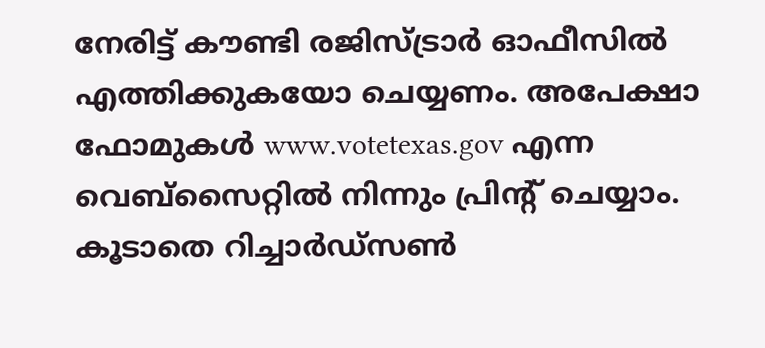നേരിട്ട് കൗണ്ടി രജിസ്ട്രാർ ഓഫീസിൽ എത്തിക്കുകയോ ചെയ്യണം. അപേക്ഷാ ഫോമുകൾ www.votetexas.gov എന്ന വെബ്സൈറ്റിൽ നിന്നും പ്രിന്റ് ചെയ്യാം. കൂടാതെ റിച്ചാർഡ്സൺ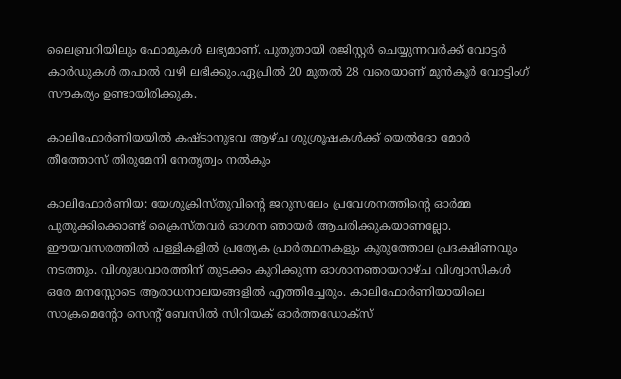ലൈബ്രറിയിലും ഫോമുകൾ ലഭ്യമാണ്. പുതുതായി രജിസ്റ്റർ ചെയ്യുന്നവർക്ക് വോട്ടർ കാർഡുകൾ തപാൽ വഴി ലഭിക്കും.ഏപ്രിൽ 20 മുതൽ 28 വരെയാണ് മുൻകൂർ വോട്ടിംഗ് സൗകര്യം ഉണ്ടായിരിക്കുക.

കാലിഫോര്‍ണിയയില്‍ കഷ്ടാനുഭവ ആഴ്ച ശുശ്രൂഷകള്‍ക്ക് യെല്‍ദോ മോര്‍ തീത്തോസ് തിരുമേനി നേതൃത്വം നല്‍കും

കാലിഫോര്‍ണിയ: യേശുക്രിസ്തുവിന്‍റെ ജറുസലേം പ്രവേശനത്തിന്‍റെ ഓര്‍മ്മ പുതുക്കിക്കൊണ്ട് ക്രൈസ്തവര്‍ ഓശന ഞായര്‍ ആചരിക്കുകയാണല്ലോ. ഈയവസരത്തില്‍ പള്ളികളില്‍ പ്രത്യേക പ്രാര്‍ത്ഥനകളും കുരുത്തോല പ്രദക്ഷിണവും നടത്തും. വിശുദ്ധവാരത്തിന് തുടക്കം കുറിക്കുന്ന ഓശാനഞായറാഴ്ച വിശ്വാസികള്‍ ഒരേ മനസ്സോടെ ആരാധനാലയങ്ങളില്‍ എത്തിച്ചേരും. കാലിഫോര്‍ണിയായിലെ സാക്രമെന്‍റോ സെന്‍റ് ബേസില്‍ സിറിയക് ഓര്‍ത്തഡോക്സ്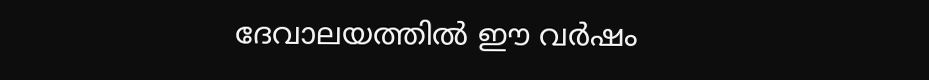ദേവാലയത്തില്‍ ഈ വര്‍ഷം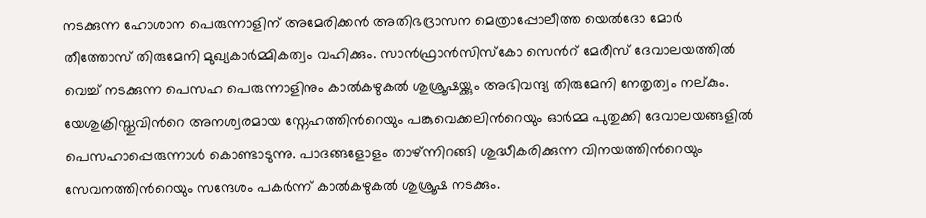നടക്കുന്ന ഹോശാന പെരുന്നാളിന് അമേരിക്കന്‍ അതിഭദ്രാസന മെത്രാപ്പോലീത്ത യെല്‍ദോ മോര്‍ തീത്തോസ് തിരുമേനി മുഖ്യകാര്‍മ്മികത്വം വഹിക്കും. സാന്‍ഫ്രാന്‍സിസ്കോ സെന്‍റ് മേരീസ് ദേവാലയത്തില്‍ വെച്ച് നടക്കുന്ന പെസഹ പെരുന്നാളിനും കാല്‍കഴുകല്‍ ശുശ്രൂഷയ്ക്കും അഭിവന്ദ്യ തിരുമേനി നേതൃത്വം നല്കും. യേശുക്രിസ്തുവിന്‍റെ അനശ്വരമായ സ്നേഹത്തിന്‍റെയും പങ്കുവെക്കലിന്‍റെയും ഓര്‍മ്മ പുതുക്കി ദേവാലയങ്ങളില്‍ പെസഹാപ്പെരുന്നാള്‍ കൊണ്ടാടുന്നു. പാദങ്ങളോളം താഴ്ന്നിറങ്ങി ശുദ്ധീകരിക്കുന്ന വിനയത്തിന്‍റെയും സേവനത്തിന്‍റെയും സന്ദേശം പകര്‍ന്ന് കാല്‍കഴുകല്‍ ശുശ്രൂഷ നടക്കും.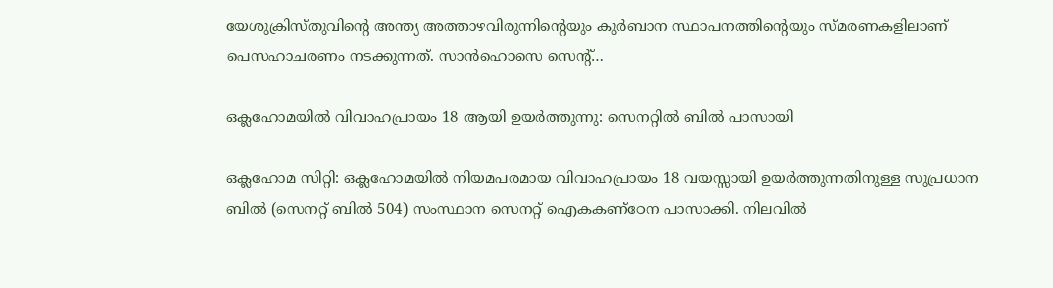യേശുക്രിസ്തുവിന്‍റെ അന്ത്യ അത്താഴവിരുന്നിന്‍റെയും കുര്‍ബാന സ്ഥാപനത്തിന്‍റെയും സ്മരണകളിലാണ് പെസഹാചരണം നടക്കുന്നത്. സാന്‍ഹൊസെ സെന്‍റ്…

ഒക്ലഹോമയിൽ വിവാഹപ്രായം 18 ആയി ഉയർത്തുന്നു: സെനറ്റിൽ ബിൽ പാസായി

ഒക്ലഹോമ സിറ്റി: ഒക്ലഹോമയിൽ നിയമപരമായ വിവാഹപ്രായം 18 വയസ്സായി ഉയർത്തുന്നതിനുള്ള സുപ്രധാന ബിൽ (സെനറ്റ് ബിൽ 504) സംസ്ഥാന സെനറ്റ് ഐകകണ്ഠേന പാസാക്കി. നിലവിൽ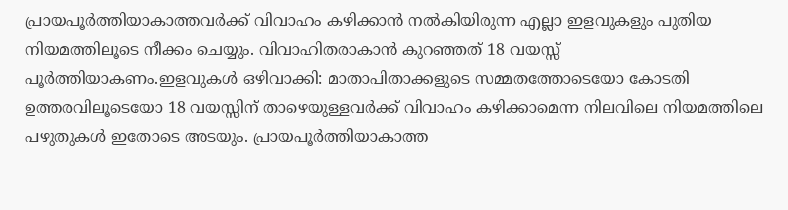പ്രായപൂർത്തിയാകാത്തവർക്ക് വിവാഹം കഴിക്കാൻ നൽകിയിരുന്ന എല്ലാ ഇളവുകളും പുതിയ നിയമത്തിലൂടെ നീക്കം ചെയ്യും. വിവാഹിതരാകാൻ കുറഞ്ഞത് 18 വയസ്സ് പൂർത്തിയാകണം.ഇളവുകൾ ഒഴിവാക്കി: മാതാപിതാക്കളുടെ സമ്മതത്തോടെയോ കോടതി ഉത്തരവിലൂടെയോ 18 വയസ്സിന് താഴെയുള്ളവർക്ക് വിവാഹം കഴിക്കാമെന്ന നിലവിലെ നിയമത്തിലെ പഴുതുകൾ ഇതോടെ അടയും. പ്രായപൂർത്തിയാകാത്ത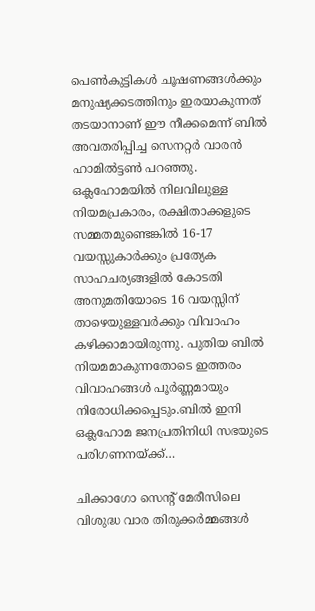പെൺകുട്ടികൾ ചൂഷണങ്ങൾക്കും മനുഷ്യക്കടത്തിനും ഇരയാകുന്നത് തടയാനാണ് ഈ നീക്കമെന്ന് ബിൽ അവതരിപ്പിച്ച സെനറ്റർ വാരൻ ഹാമിൽട്ടൺ പറഞ്ഞു. ഒക്ലഹോമയിൽ നിലവിലുള്ള നിയമപ്രകാരം, രക്ഷിതാക്കളുടെ സമ്മതമുണ്ടെങ്കിൽ 16-17 വയസ്സുകാർക്കും പ്രത്യേക സാഹചര്യങ്ങളിൽ കോടതി അനുമതിയോടെ 16 വയസ്സിന് താഴെയുള്ളവർക്കും വിവാഹം കഴിക്കാമായിരുന്നു. പുതിയ ബിൽ നിയമമാകുന്നതോടെ ഇത്തരം വിവാഹങ്ങൾ പൂർണ്ണമായും നിരോധിക്കപ്പെടും.ബിൽ ഇനി ഒക്ലഹോമ ജനപ്രതിനിധി സഭയുടെ പരിഗണനയ്ക്ക്…

ചിക്കാഗോ സെന്റ് മേരീസിലെ വിശുദ്ധ വാര തിരുക്കർമ്മങ്ങൾ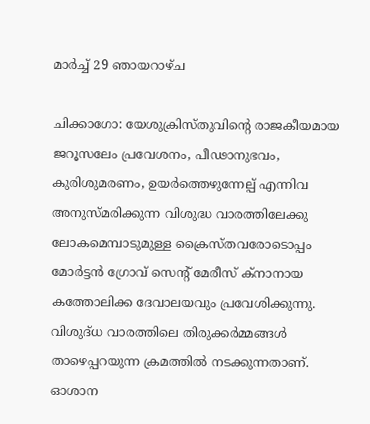മാര്‍ച്ച് 29 ഞായറാഴ്ച

ചിക്കാഗോ: യേശുക്രിസ്തുവിന്റെ രാജകീയമായ ജറൂസലേം പ്രവേശനം, പീഢാനുഭവം, കുരിശുമരണം, ഉയർത്തെഴുന്നേല്പ് എന്നിവ അനുസ്‌മരിക്കുന്ന വിശുദ്ധ വാരത്തിലേക്കു ലോകമെമ്പാടുമുള്ള ക്രൈസ്തവരോടൊപ്പം മോർട്ടൻ ഗ്രോവ് സെന്റ് മേരീസ് ക്നാനായ കത്തോലിക്ക ദേവാലയവും പ്രവേശിക്കുന്നു. വിശുദ്‌ധ വാരത്തിലെ തിരുക്കർമ്മങ്ങൾ താഴെപ്പറയുന്ന ക്രമത്തിൽ നടക്കുന്നതാണ്. ഓശാന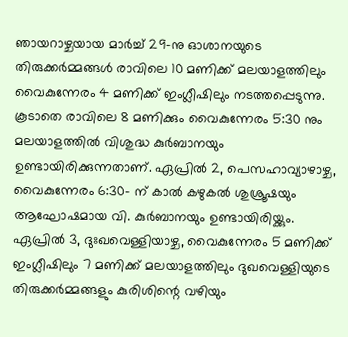ഞായറാഴ്ചയായ മാർച്ച് 29-നു ഓശാനയുടെ തിരുക്കർമ്മങ്ങൾ രാവിലെ 10 മണിക്ക് മലയാളത്തിലും വൈകുന്നേരം 4 മണിക്ക് ഇംഗ്ലീഷിലും നടത്തപ്പെടുന്നു. കൂടാതെ രാവിലെ 8 മണിക്കും വൈകുന്നേരം 5:30 നും മലയാളത്തിൽ വിശുദ്ധ കുർബാനയും ഉണ്ടായിരിക്കുന്നതാണ്. ഏപ്രിൽ 2, പെസഹാവ്യാഴാഴ്ച, വൈകുന്നേരം 6:30- ന് കാൽ കഴുകൽ ശുശ്രൂഷയും ആഘോഷമായ വി. കുർബാനയും ഉണ്ടായിരിയ്ക്കും. ഏപ്രിൽ 3, ദുഃഖവെള്ളിയാഴ്ച, വൈകുന്നേരം 5 മണിക്ക് ഇംഗ്ലീഷിലും 7 മണിക്ക് മലയാളത്തിലും ദുഖവെള്ളിയുടെ തിരുക്കർമ്മങ്ങളും കുരിശിന്റെ വഴിയും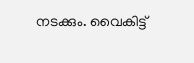നടക്കും. വൈകിട്ട്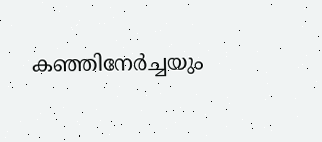കഞ്ഞിനേർച്ചയും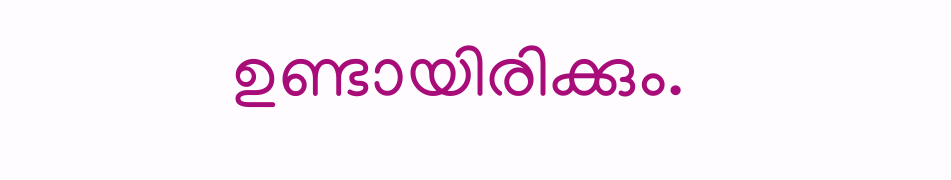ഉണ്ടായിരിക്കും.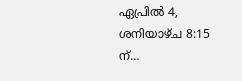ഏപ്രിൽ 4, ശനിയാഴ്ച 8:15 ന്…